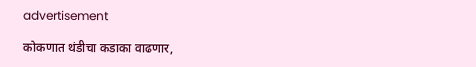advertisement

कोकणात थंडीचा कडाका वाढणार,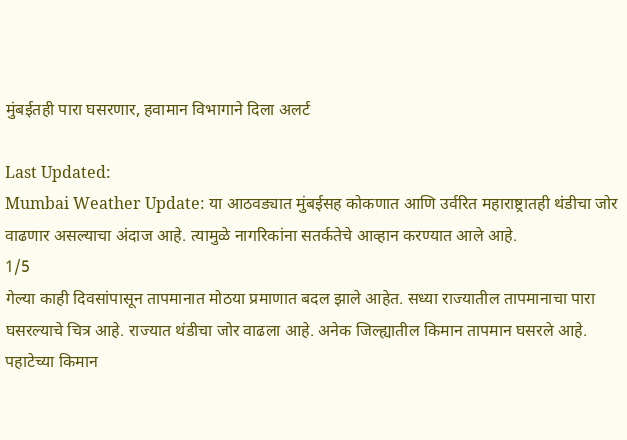मुंबईतही पारा घसरणार, हवामान विभागाने दिला अलर्ट

Last Updated:
Mumbai Weather Update: या आठवड्यात मुंबईसह कोकणात आणि उर्वरित महाराष्ट्रातही थंडीचा जोर वाढणार असल्याचा अंदाज आहे. त्यामुळे नागरिकांना सतर्कतेचे आव्हान करण्यात आले आहे.
1/5
गेल्या काही दिवसांपासून तापमानात मोठया प्रमाणात बदल झाले आहेत. सध्या राज्यातील तापमानाचा पारा घसरल्याचे चित्र आहे. राज्यात थंडीचा जोर वाढला आहे. अनेक जिल्ह्यातील किमान तापमान घसरले आहे. पहाटेच्या किमान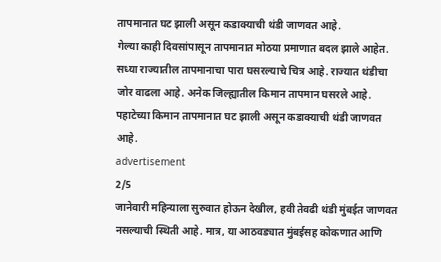तापमानात घट झाली असून कडाक्याची थंडी जाणवत आहे.
गेल्या काही दिवसांपासून तापमानात मोठया प्रमाणात बदल झाले आहेत. सध्या राज्यातील तापमानाचा पारा घसरल्याचे चित्र आहे. राज्यात थंडीचा जोर वाढला आहे. अनेक जिल्ह्यातील किमान तापमान घसरले आहे. पहाटेच्या किमान तापमानात घट झाली असून कडाक्याची थंडी जाणवत आहे.
advertisement
2/5
जानेवारी महिन्याला सुरुवात होऊन देखील, हवी तेवढी थंडी मुंबईत जाणवत नसल्याची स्थिती आहे. मात्र, या आठवड्यात मुंबईसह कोकणात आणि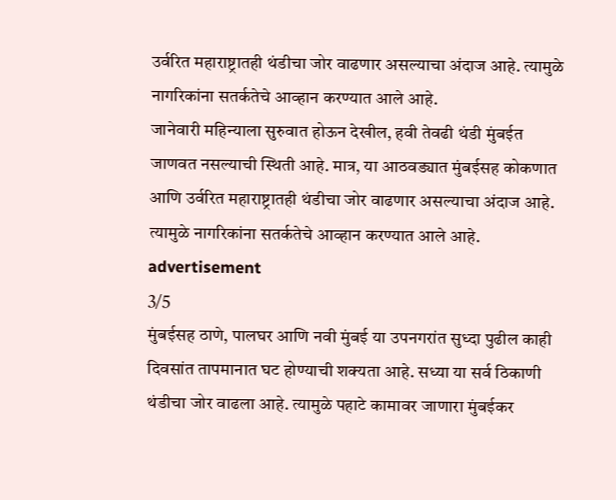उर्वरित महाराष्ट्रातही थंडीचा जोर वाढणार असल्याचा अंदाज आहे. त्यामुळे नागरिकांना सतर्कतेचे आव्हान करण्यात आले आहे.
जानेवारी महिन्याला सुरुवात होऊन देखील, हवी तेवढी थंडी मुंबईत जाणवत नसल्याची स्थिती आहे. मात्र, या आठवड्यात मुंबईसह कोकणात आणि उर्वरित महाराष्ट्रातही थंडीचा जोर वाढणार असल्याचा अंदाज आहे. त्यामुळे नागरिकांना सतर्कतेचे आव्हान करण्यात आले आहे.
advertisement
3/5
मुंबईसह ठाणे, पालघर आणि नवी मुंबई या उपनगरांत सुध्दा पुढील काही दिवसांत तापमानात घट होण्याची शक्यता आहे. सध्या या सर्व ठिकाणी थंडीचा जोर वाढला आहे. त्यामुळे पहाटे कामावर जाणारा मुंबईकर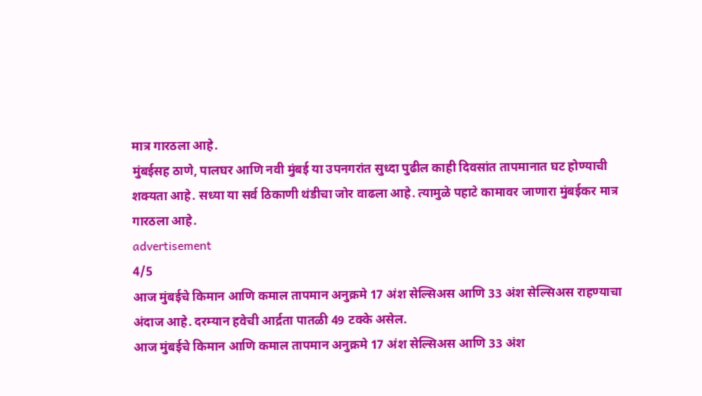मात्र गारठला आहे.
मुंबईसह ठाणे, पालघर आणि नवी मुंबई या उपनगरांत सुध्दा पुढील काही दिवसांत तापमानात घट होण्याची शक्यता आहे. सध्या या सर्व ठिकाणी थंडीचा जोर वाढला आहे. त्यामुळे पहाटे कामावर जाणारा मुंबईकर मात्र गारठला आहे.
advertisement
4/5
आज मुंबईचे किमान आणि कमाल तापमान अनुक्रमे 17 अंश सेल्सिअस आणि 33 अंश सेल्सिअस राहण्याचा अंदाज आहे. दरम्यान हवेची आर्द्रता पातळी 49 टक्के असेल.
आज मुंबईचे किमान आणि कमाल तापमान अनुक्रमे 17 अंश सेल्सिअस आणि 33 अंश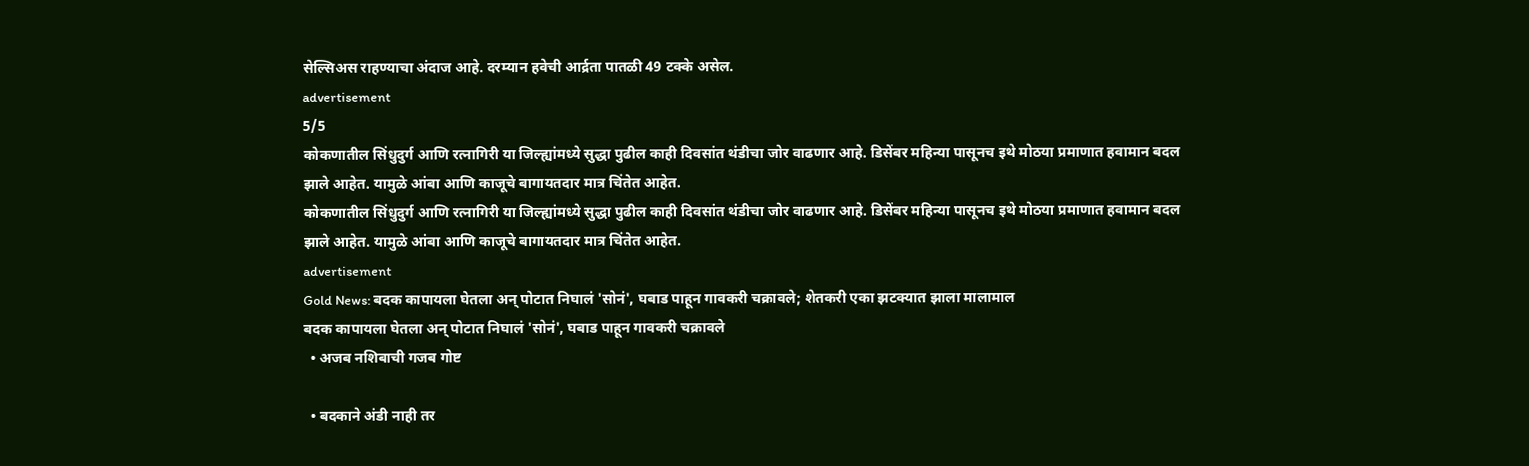सेल्सिअस राहण्याचा अंदाज आहे. दरम्यान हवेची आर्द्रता पातळी 49 टक्के असेल.
advertisement
5/5
कोकणातील सिंधुदुर्ग आणि रत्नागिरी या जिल्ह्यांमध्ये सुद्धा पुढील काही दिवसांत थंडीचा जोर वाढणार आहे. डिसेंबर महिन्या पासूनच इथे मोठया प्रमाणात हवामान बदल झाले आहेत. यामुळे आंबा आणि काजूचे बागायतदार मात्र चिंतेत आहेत.
कोकणातील सिंधुदुर्ग आणि रत्नागिरी या जिल्ह्यांमध्ये सुद्धा पुढील काही दिवसांत थंडीचा जोर वाढणार आहे. डिसेंबर महिन्या पासूनच इथे मोठया प्रमाणात हवामान बदल झाले आहेत. यामुळे आंबा आणि काजूचे बागायतदार मात्र चिंतेत आहेत.
advertisement
Gold News: बदक कापायला घेतला अन् पोटात निघालं 'सोनं', घबाड पाहून गावकरी चक्रावले; शेतकरी एका झटक्यात झाला मालामाल
बदक कापायला घेतला अन् पोटात निघालं 'सोनं', घबाड पाहून गावकरी चक्रावले
  • अजब नशिबाची गजब गोष्ट

  • बदकाने अंडी नाही तर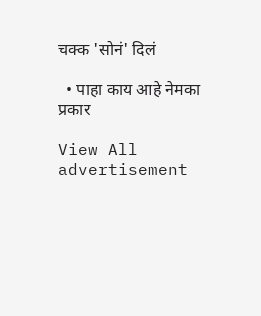चक्क 'सोनं' दिलं

  • पाहा काय आहे नेमका प्रकार

View All
advertisement